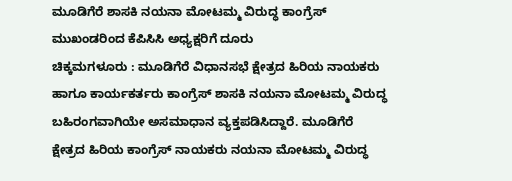ಮೂಡಿಗೆರೆ ಶಾಸಕಿ ನಯನಾ ಮೋಟಮ್ಮ ವಿರುದ್ಧ ಕಾಂಗ್ರೆಸ್ ಮುಖಂಡರಿಂದ ಕೆಪಿಸಿಸಿ ಅಧ್ಯಕ್ಷರಿಗೆ ದೂರು
ಚಿಕ್ಕಮಗಳೂರು : ಮೂಡಿಗೆರೆ ವಿಧಾನಸಭೆ ಕ್ಷೇತ್ರದ ಹಿರಿಯ ನಾಯಕರು ಹಾಗೂ ಕಾರ್ಯಕರ್ತರು ಕಾಂಗ್ರೆಸ್ ಶಾಸಕಿ ನಯನಾ ಮೋಟಮ್ಮ ವಿರುದ್ಧ ಬಹಿರಂಗವಾಗಿಯೇ ಅಸಮಾಧಾನ ವ್ಯಕ್ತಪಡಿಸಿದ್ದಾರೆ. ಮೂಡಿಗೆರೆ ಕ್ಷೇತ್ರದ ಹಿರಿಯ ಕಾಂಗ್ರೆಸ್ ನಾಯಕರು ನಯನಾ ಮೋಟಮ್ಮ ವಿರುದ್ಧ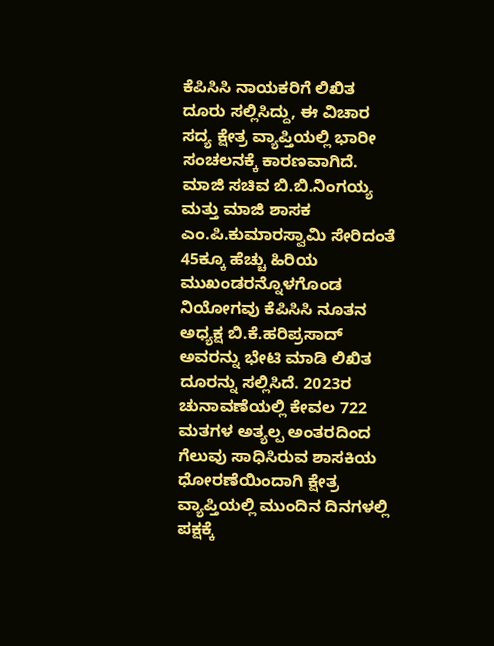ಕೆಪಿಸಿಸಿ ನಾಯಕರಿಗೆ ಲಿಖಿತ ದೂರು ಸಲ್ಲಿಸಿದ್ದು, ಈ ವಿಚಾರ ಸದ್ಯ ಕ್ಷೇತ್ರ ವ್ಯಾಪ್ತಿಯಲ್ಲಿ ಭಾರೀ ಸಂಚಲನಕ್ಕೆ ಕಾರಣವಾಗಿದೆ.
ಮಾಜಿ ಸಚಿವ ಬಿ.ಬಿ.ನಿಂಗಯ್ಯ ಮತ್ತು ಮಾಜಿ ಶಾಸಕ ಎಂ.ಪಿ.ಕುಮಾರಸ್ವಾಮಿ ಸೇರಿದಂತೆ 45ಕ್ಕೂ ಹೆಚ್ಚು ಹಿರಿಯ ಮುಖಂಡರನ್ನೊಳಗೊಂಡ ನಿಯೋಗವು ಕೆಪಿಸಿಸಿ ನೂತನ ಅಧ್ಯಕ್ಷ ಬಿ.ಕೆ.ಹರಿಪ್ರಸಾದ್ ಅವರನ್ನು ಭೇಟಿ ಮಾಡಿ ಲಿಖಿತ ದೂರನ್ನು ಸಲ್ಲಿಸಿದೆ. 2023ರ ಚುನಾವಣೆಯಲ್ಲಿ ಕೇವಲ 722 ಮತಗಳ ಅತ್ಯಲ್ಪ ಅಂತರದಿಂದ ಗೆಲುವು ಸಾಧಿಸಿರುವ ಶಾಸಕಿಯ ಧೋರಣೆಯಿಂದಾಗಿ ಕ್ಷೇತ್ರ ವ್ಯಾಪ್ತಿಯಲ್ಲಿ ಮುಂದಿನ ದಿನಗಳಲ್ಲಿ ಪಕ್ಷಕ್ಕೆ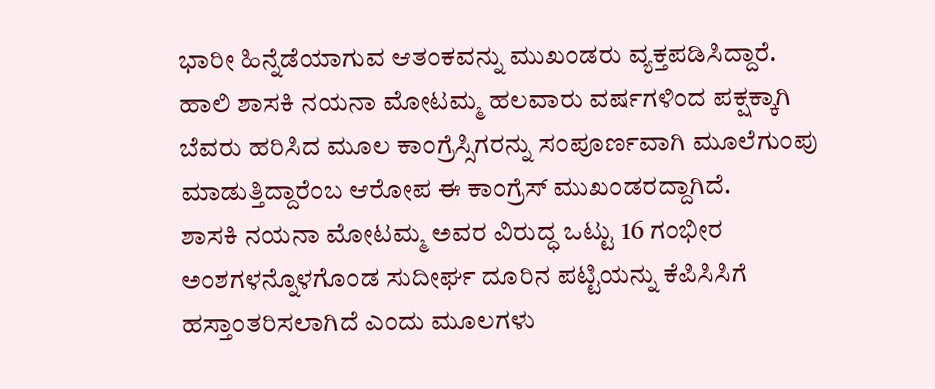ಭಾರೀ ಹಿನ್ನೆಡೆಯಾಗುವ ಆತಂಕವನ್ನು ಮುಖಂಡರು ವ್ಯಕ್ತಪಡಿಸಿದ್ದಾರೆ. ಹಾಲಿ ಶಾಸಕಿ ನಯನಾ ಮೋಟಮ್ಮ ಹಲವಾರು ವರ್ಷಗಳಿಂದ ಪಕ್ಷಕ್ಕಾಗಿ ಬೆವರು ಹರಿಸಿದ ಮೂಲ ಕಾಂಗ್ರೆಸ್ಸಿಗರನ್ನು ಸಂಪೂರ್ಣವಾಗಿ ಮೂಲೆಗುಂಪು ಮಾಡುತ್ತಿದ್ದಾರೆಂಬ ಆರೋಪ ಈ ಕಾಂಗ್ರೆಸ್ ಮುಖಂಡರದ್ದಾಗಿದೆ.
ಶಾಸಕಿ ನಯನಾ ಮೋಟಮ್ಮ ಅವರ ವಿರುದ್ಧ ಒಟ್ಟು 16 ಗಂಭೀರ ಅಂಶಗಳನ್ನೊಳಗೊಂಡ ಸುದೀರ್ಘ ದೂರಿನ ಪಟ್ಟಿಯನ್ನು ಕೆಪಿಸಿಸಿಗೆ ಹಸ್ತಾಂತರಿಸಲಾಗಿದೆ ಎಂದು ಮೂಲಗಳು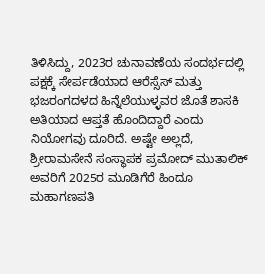ತಿಳಿಸಿದ್ದು, 2023ರ ಚುನಾವಣೆಯ ಸಂದರ್ಭದಲ್ಲಿ ಪಕ್ಷಕ್ಕೆ ಸೇರ್ಪಡೆಯಾದ ಆರೆಸ್ಸೆಸ್ ಮತ್ತು ಭಜರಂಗದಳದ ಹಿನ್ನೆಲೆಯುಳ್ಳವರ ಜೊತೆ ಶಾಸಕಿ ಅತಿಯಾದ ಆಪ್ತತೆ ಹೊಂದಿದ್ದಾರೆ ಎಂದು ನಿಯೋಗವು ದೂರಿದೆ. ಅಷ್ಟೇ ಅಲ್ಲದೆ, ಶ್ರೀರಾಮಸೇನೆ ಸಂಸ್ಥಾಪಕ ಪ್ರಮೋದ್ ಮುತಾಲಿಕ್ ಅವರಿಗೆ 2025ರ ಮೂಡಿಗೆರೆ ಹಿಂದೂ ಮಹಾಗಣಪತಿ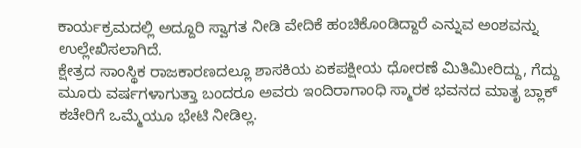ಕಾರ್ಯಕ್ರಮದಲ್ಲಿ ಅದ್ದೂರಿ ಸ್ವಾಗತ ನೀಡಿ ವೇದಿಕೆ ಹಂಚಿಕೊಂಡಿದ್ದಾರೆ ಎನ್ನುವ ಅಂಶವನ್ನು ಉಲ್ಲೇಖಿಸಲಾಗಿದೆ.
ಕ್ಷೇತ್ರದ ಸಾಂಸ್ಥಿಕ ರಾಜಕಾರಣದಲ್ಲೂ ಶಾಸಕಿಯ ಏಕಪಕ್ಷೀಯ ಧೋರಣೆ ಮಿತಿಮೀರಿದ್ದು, ಗೆದ್ದು ಮೂರು ವರ್ಷಗಳಾಗುತ್ತಾ ಬಂದರೂ ಅವರು ಇಂದಿರಾಗಾಂಧಿ ಸ್ಮಾರಕ ಭವನದ ಮಾತೃ ಬ್ಲಾಕ್ ಕಚೇರಿಗೆ ಒಮ್ಮೆಯೂ ಭೇಟಿ ನೀಡಿಲ್ಲ.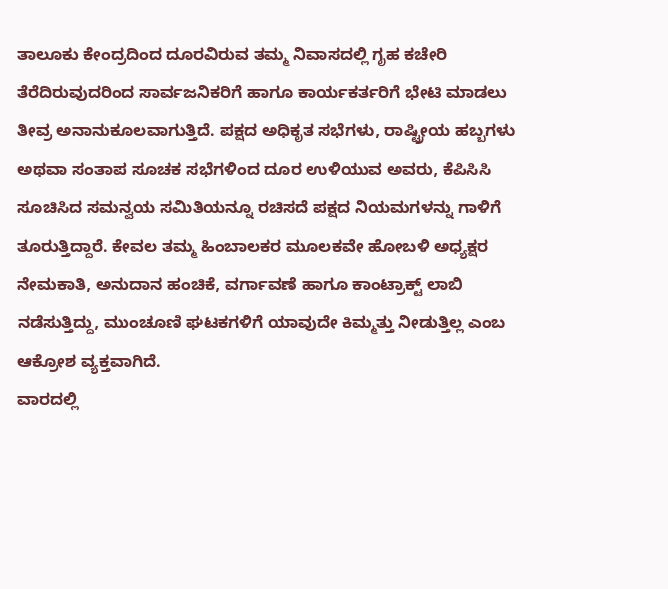ತಾಲೂಕು ಕೇಂದ್ರದಿಂದ ದೂರವಿರುವ ತಮ್ಮ ನಿವಾಸದಲ್ಲಿ ಗೃಹ ಕಚೇರಿ ತೆರೆದಿರುವುದರಿಂದ ಸಾರ್ವಜನಿಕರಿಗೆ ಹಾಗೂ ಕಾರ್ಯಕರ್ತರಿಗೆ ಭೇಟಿ ಮಾಡಲು ತೀವ್ರ ಅನಾನುಕೂಲವಾಗುತ್ತಿದೆ. ಪಕ್ಷದ ಅಧಿಕೃತ ಸಭೆಗಳು, ರಾಷ್ಟ್ರೀಯ ಹಬ್ಬಗಳು ಅಥವಾ ಸಂತಾಪ ಸೂಚಕ ಸಭೆಗಳಿಂದ ದೂರ ಉಳಿಯುವ ಅವರು, ಕೆಪಿಸಿಸಿ ಸೂಚಿಸಿದ ಸಮನ್ವಯ ಸಮಿತಿಯನ್ನೂ ರಚಿಸದೆ ಪಕ್ಷದ ನಿಯಮಗಳನ್ನು ಗಾಳಿಗೆ ತೂರುತ್ತಿದ್ದಾರೆ. ಕೇವಲ ತಮ್ಮ ಹಿಂಬಾಲಕರ ಮೂಲಕವೇ ಹೋಬಳಿ ಅಧ್ಯಕ್ಷರ ನೇಮಕಾತಿ, ಅನುದಾನ ಹಂಚಿಕೆ, ವರ್ಗಾವಣೆ ಹಾಗೂ ಕಾಂಟ್ರಾಕ್ಟ್ ಲಾಬಿ ನಡೆಸುತ್ತಿದ್ದು, ಮುಂಚೂಣಿ ಘಟಕಗಳಿಗೆ ಯಾವುದೇ ಕಿಮ್ಮತ್ತು ನೀಡುತ್ತಿಲ್ಲ ಎಂಬ ಆಕ್ರೋಶ ವ್ಯಕ್ತವಾಗಿದೆ.
ವಾರದಲ್ಲಿ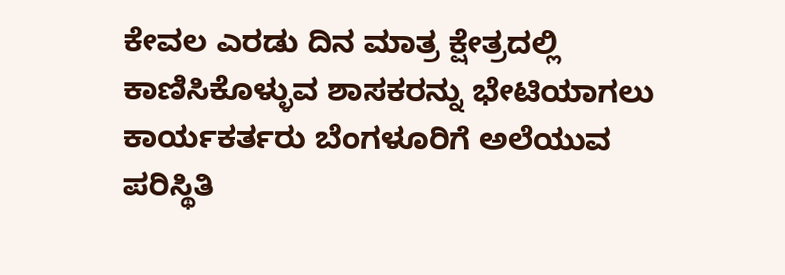ಕೇವಲ ಎರಡು ದಿನ ಮಾತ್ರ ಕ್ಷೇತ್ರದಲ್ಲಿ ಕಾಣಿಸಿಕೊಳ್ಳುವ ಶಾಸಕರನ್ನು ಭೇಟಿಯಾಗಲು ಕಾರ್ಯಕರ್ತರು ಬೆಂಗಳೂರಿಗೆ ಅಲೆಯುವ ಪರಿಸ್ಥಿತಿ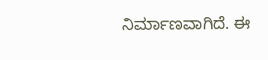ನಿರ್ಮಾಣವಾಗಿದೆ. ಈ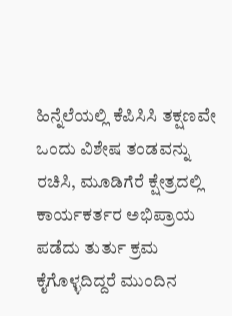ಹಿನ್ನೆಲೆಯಲ್ಲಿ ಕೆಪಿಸಿಸಿ ತಕ್ಷಣವೇ ಒಂದು ವಿಶೇಷ ತಂಡವನ್ನು ರಚಿಸಿ, ಮೂಡಿಗೆರೆ ಕ್ಷೇತ್ರದಲ್ಲಿ ಕಾರ್ಯಕರ್ತರ ಅಭಿಪ್ರಾಯ ಪಡೆದು ತುರ್ತು ಕ್ರಮ ಕೈಗೊಳ್ಳದಿದ್ದರೆ ಮುಂದಿನ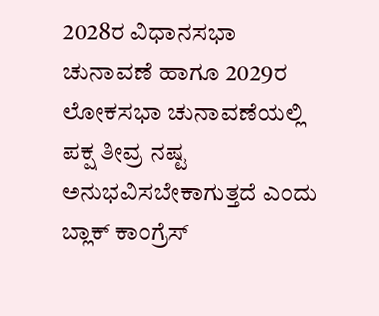2028ರ ವಿಧಾನಸಭಾ ಚುನಾವಣೆ ಹಾಗೂ 2029ರ ಲೋಕಸಭಾ ಚುನಾವಣೆಯಲ್ಲಿ ಪಕ್ಷ ತೀವ್ರ ನಷ್ಟ ಅನುಭವಿಸಬೇಕಾಗುತ್ತದೆ ಎಂದು ಬ್ಲಾಕ್ ಕಾಂಗ್ರೆಸ್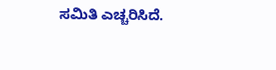ಸಮಿತಿ ಎಚ್ಚರಿಸಿದೆ.